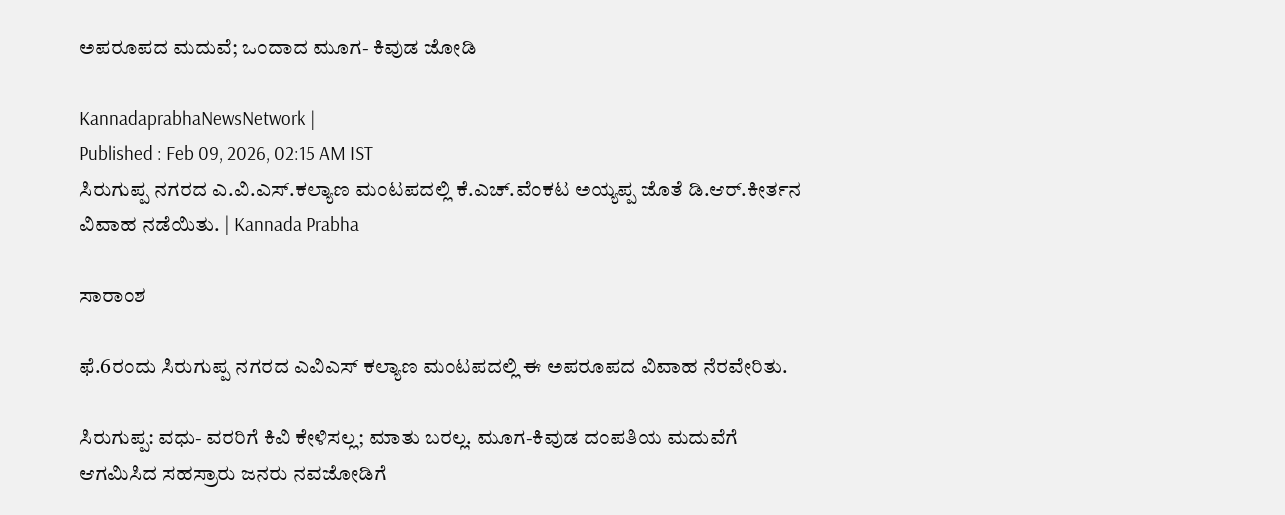ಅಪರೂಪದ ಮದುವೆ; ಒಂದಾದ ಮೂಗ- ಕಿವುಡ ಜೋಡಿ

KannadaprabhaNewsNetwork |
Published : Feb 09, 2026, 02:15 AM IST
ಸಿರುಗುಪ್ಪ ನಗರದ ಎ.ವಿ.ಎಸ್.ಕಲ್ಯಾಣ ಮಂಟಪದಲ್ಲಿ ಕೆ.ಎಚ್.ವೆಂಕಟ ಅಯ್ಯಪ್ಪ ಜೊತೆ ಡಿ.ಆರ್.ಕೀರ್ತನ ವಿವಾಹ ನಡೆಯಿತು. | Kannada Prabha

ಸಾರಾಂಶ

ಫೆ.6ರಂದು ಸಿರುಗುಪ್ಪ ನಗರದ ಎವಿಎಸ್ ಕಲ್ಯಾಣ ಮಂಟಪದಲ್ಲಿ ಈ ಅಪರೂಪದ ವಿವಾಹ ನೆರವೇರಿತು.

ಸಿರುಗುಪ್ಪ: ವಧು- ವರರಿಗೆ ಕಿವಿ ಕೇಳಿಸಲ್ಲ; ಮಾತು ಬರಲ್ಲ. ಮೂಗ-ಕಿವುಡ ದಂಪತಿಯ ಮದುವೆಗೆ ಆಗಮಿಸಿದ ಸಹಸ್ರಾರು ಜನರು ನವಜೋಡಿಗೆ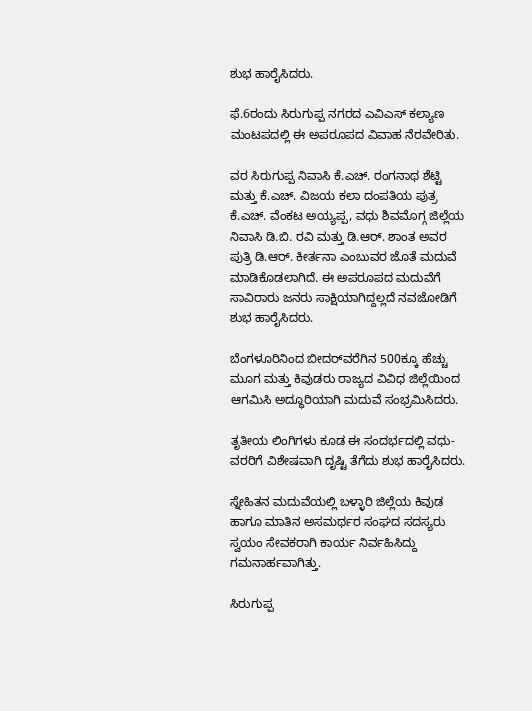ಶುಭ ಹಾರೈಸಿದರು.

ಫೆ.6ರಂದು ಸಿರುಗುಪ್ಪ ನಗರದ ಎವಿಎಸ್ ಕಲ್ಯಾಣ ಮಂಟಪದಲ್ಲಿ ಈ ಅಪರೂಪದ ವಿವಾಹ ನೆರವೇರಿತು.

ವರ ಸಿರುಗುಪ್ಪ ನಿವಾಸಿ ಕೆ.ಎಚ್. ರಂಗನಾಥ ಶೆಟ್ಟಿ ಮತ್ತು ಕೆ.ಎಚ್. ವಿಜಯ ಕಲಾ ದಂಪತಿಯ ಪುತ್ರ ಕೆ.ಎಚ್. ವೆಂಕಟ ಅಯ್ಯಪ್ಪ, ವಧು ಶಿವಮೊಗ್ಗ ಜಿಲ್ಲೆಯ ನಿವಾಸಿ ಡಿ.ಬಿ. ರವಿ ಮತ್ತು ಡಿ.ಆರ್. ಶಾಂತ ಅವರ ಪುತ್ರಿ ಡಿ.ಆರ್. ಕೀರ್ತನಾ ಎಂಬುವರ ಜೊತೆ ಮದುವೆ ಮಾಡಿಕೊಡಲಾಗಿದೆ. ಈ ಅಪರೂಪದ ಮದುವೆಗೆ ಸಾವಿರಾರು ಜನರು ಸಾಕ್ಷಿಯಾಗಿದ್ದಲ್ಲದೆ ನವಜೋಡಿಗೆ ಶುಭ ಹಾರೈಸಿದರು.

ಬೆಂಗಳೂರಿನಿಂದ ಬೀದರ್‌ವರೆಗಿನ 500ಕ್ಕೂ ಹೆಚ್ಚು ಮೂಗ ಮತ್ತು ಕಿವುಡರು ರಾಜ್ಯದ ವಿವಿಧ ಜಿಲ್ಲೆಯಿಂದ ಆಗಮಿಸಿ ಅದ್ಧೂರಿಯಾಗಿ ಮದುವೆ ಸಂಭ್ರಮಿಸಿದರು.

ತೃತೀಯ ಲಿಂಗಿಗಳು ಕೂಡ ಈ ಸಂದರ್ಭದಲ್ಲಿ ವಧು- ವರರಿಗೆ ವಿಶೇಷವಾಗಿ ದೃಷ್ಟಿ ತೆಗೆದು ಶುಭ ಹಾರೈಸಿದರು.

ಸ್ನೇಹಿತನ ಮದುವೆಯಲ್ಲಿ ಬಳ್ಳಾರಿ ಜಿಲ್ಲೆಯ ಕಿವುಡ ಹಾಗೂ ಮಾತಿನ ಅಸಮರ್ಥರ ಸಂಘದ ಸದಸ್ಯರು ಸ್ವಯಂ ಸೇವಕರಾಗಿ ಕಾರ್ಯ ನಿರ್ವಹಿಸಿದ್ದು ಗಮನಾರ್ಹವಾಗಿತ್ತು.

ಸಿರುಗುಪ್ಪ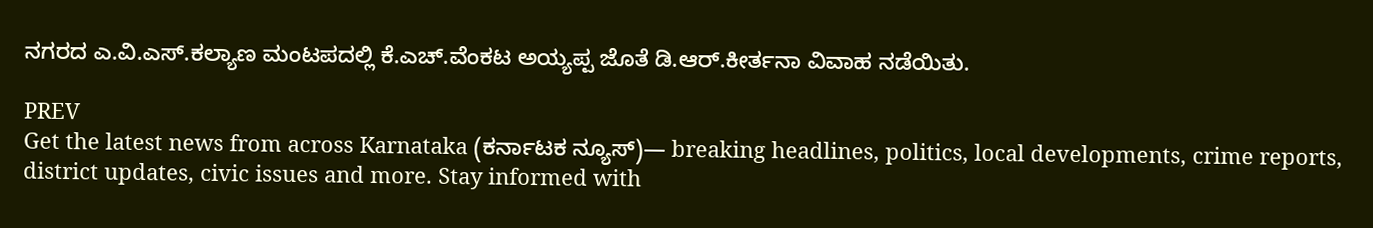ನಗರದ ಎ.ವಿ.ಎಸ್.ಕಲ್ಯಾಣ ಮಂಟಪದಲ್ಲಿ ಕೆ.ಎಚ್.ವೆಂಕಟ ಅಯ್ಯಪ್ಪ ಜೊತೆ ಡಿ.ಆರ್.ಕೀರ್ತನಾ ವಿವಾಹ ನಡೆಯಿತು.

PREV
Get the latest news from across Karnataka (ಕರ್ನಾಟಕ ನ್ಯೂಸ್)— breaking headlines, politics, local developments, crime reports, district updates, civic issues and more. Stay informed with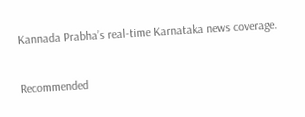Kannada Prabha’s real‑time Karnataka news coverage.

Recommended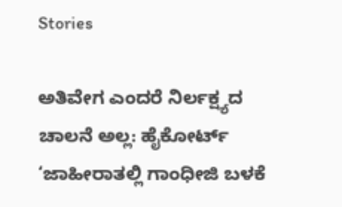Stories

ಅತಿವೇಗ ಎಂದರೆ ನಿರ್ಲಕ್ಷ್ಯದ ಚಾಲನೆ ಅಲ್ಲ: ಹೈಕೋರ್ಟ್‌
‘ಜಾಹೀರಾತಲ್ಲಿ ಗಾಂಧೀಜಿ ಬಳಕೆ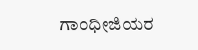ಗಾಂಧೀಜಿಯರ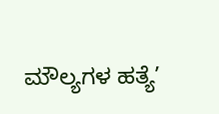ಮೌಲ್ಯಗಳ ಹತ್ಯೆ’